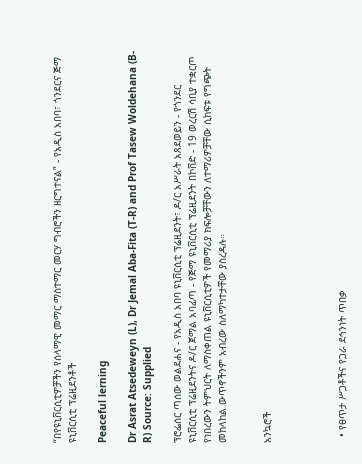“በየዩኒቨርሲቲዎቻችን የሰላማዊ መማር ማስተማር መርሃ ግብሮችን ዘርግተናል” - የአዲስ አበባ፣ ጎንደርና ጅማ ዩኒቨርሲቲ ፕሬዚደንቶች

Peaceful lerning

Dr Asrat Atsedeweyn (L), Dr Jemal Aba-Fita (T-R) and Prof Tasew Woldehana (B-R) Source: Supplied

ፕሮፌሰር ጣሰው ወልደሐና - የአዲስ አበባ ዩኒቨርሲቲ ፕሬዚደንት፣ ዶ/ር አሥራት አጸደወይን - የጎንደር ዩኒቨርሲቲ ፕሬዚደንትና ዶ/ር ጀማል አባፊጣ - የጅማ ዩኒቨርሲቲ ፕሬዚደንት በኮቨድ - 19 ወረርሽ ሳቢያ ተቋርጦ የነበረውን ትምህርት ለማስቀጠል ዩኒቨርሲቲዎች የመማሪያ ክፍሎቻቸውን ለተማሪዎቻቸው ሲከፍቱ የግጭት መከላከል ውጥኖችንም አብረው ስለማካተታቸው ያስረዳሉ።


አንኳሮች




  • የፀጥታ ሥጋቶችና የጋራ ደኅንነት ጥበቃ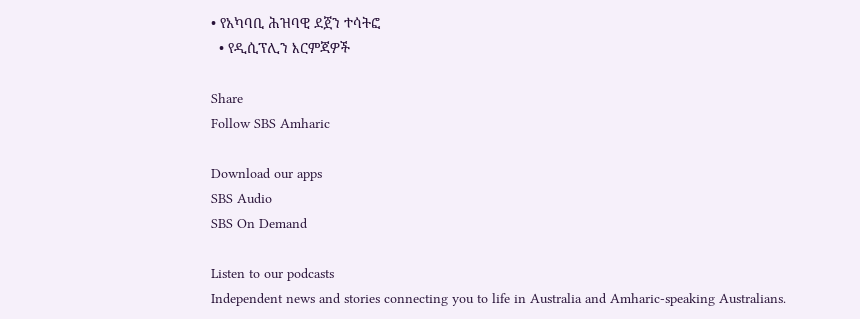• የአካባቢ ሕዝባዊ ደጀን ተሳትፎ
  • የዲሲፕሊን እርምጃዎች

Share
Follow SBS Amharic

Download our apps
SBS Audio
SBS On Demand

Listen to our podcasts
Independent news and stories connecting you to life in Australia and Amharic-speaking Australians.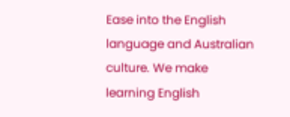Ease into the English language and Australian culture. We make learning English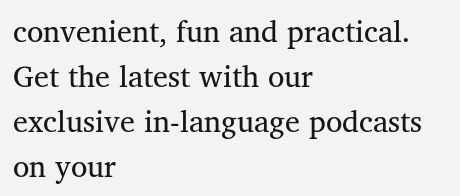convenient, fun and practical.
Get the latest with our exclusive in-language podcasts on your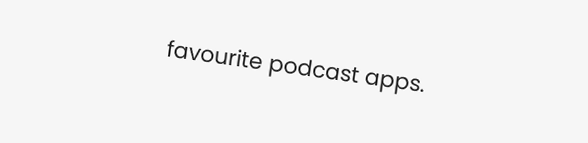favourite podcast apps.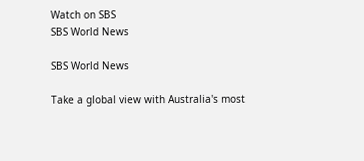Watch on SBS
SBS World News

SBS World News

Take a global view with Australia's most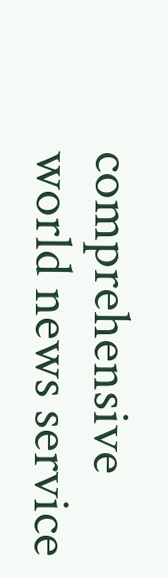comprehensive world news service